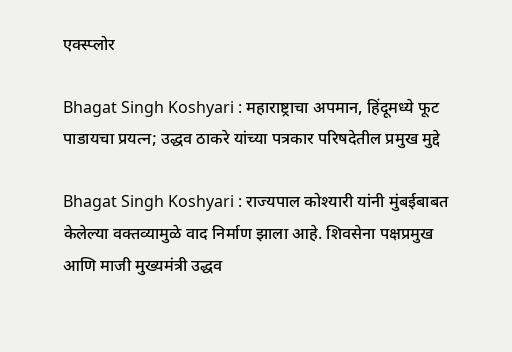एक्स्प्लोर

Bhagat Singh Koshyari : महाराष्ट्राचा अपमान, हिंदूमध्ये फूट पाडायचा प्रयत्न; उद्धव ठाकरे यांच्या पत्रकार परिषदेतील प्रमुख मुद्दे

Bhagat Singh Koshyari : राज्यपाल कोश्यारी यांनी मुंबईबाबत केलेल्या वक्तव्यामुळे वाद निर्माण झाला आहे. शिवसेना पक्षप्रमुख आणि माजी मुख्यमंत्री उद्धव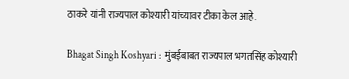ठाकरे यांनी राज्यपाल कोश्यारी यांच्यावर टीका केल आहे.

Bhagat Singh Koshyari :  मुंबईबाबत राज्यपाल भगतसिंह कोश्यारी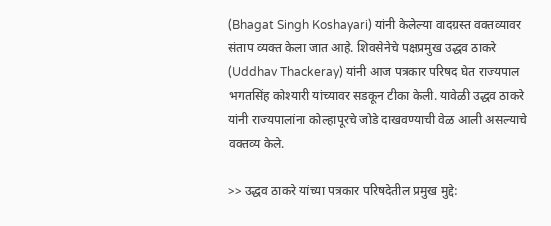(Bhagat Singh Koshayari) यांनी केलेल्या वादग्रस्त वक्तव्यावर संताप व्यक्त केला जात आहे. शिवसेनेचे पक्षप्रमुख उद्धव ठाकरे (Uddhav Thackeray) यांनी आज पत्रकार परिषद घेत राज्यपाल भगतसिंह कोश्यारी यांच्यावर सडकून टीका केली. यावेळी उद्धव ठाकरे यांनी राज्यपालांना कोल्हापूरचे जोडे दाखवण्याची वेळ आली असल्याचे वक्तव्य केले.

>> उद्धव ठाकरे यांच्या पत्रकार परिषदेतील प्रमुख मुद्दे: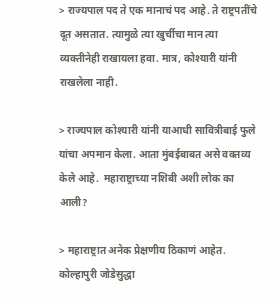> राज्यपाल पद ते एक मानाचं पद आहे. ते राष्ट्रपतींचे दूत असतात. त्यामुळे त्या खुर्चीचा मान त्या व्यक्तीनेही राखायला हवा. मात्र, कोश्यारी यांनी राखलेला नाही.

> राज्यपाल कोश्यारी यांनी याआधी सावित्रीबाई फुले यांचा अपमान केला. आता मुंबईबाबत असे वक्तव्य केले आहे.  महाराष्ट्राच्या नशिबी अशी लोक का आली?

> महाराष्ट्रात अनेक प्रेक्षणीय ठिकाणं आहेत. कोल्हापुरी जोडेसुद्धा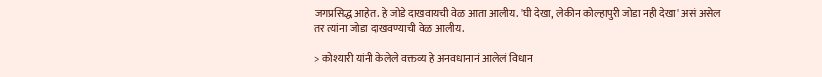जगप्रसिद्ध आहेत. हे जोडे दाखवायची वेळ आता आलीय. 'घी देखा, लेकीन कोल्हापुरी जोडा नही देखा' असं असेल तर त्यांना जोडा दाखवण्याची वेळ आलीय.

> कोश्यारी यांनी केलेले वक्तव्य हे अनवधानानं आलेलं विधान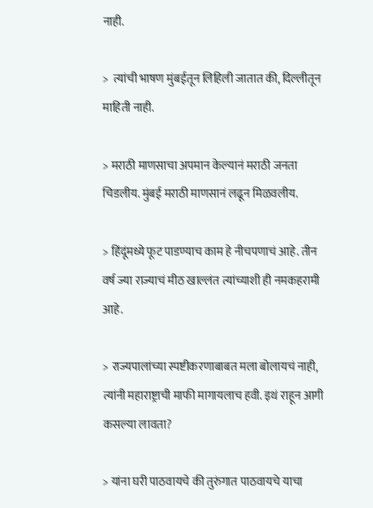नाही.

>  त्यांची भाषण मुंबईतून लिहिली जातात की, दिल्लीतून माहिती नाही.

> मराठी माणसाचा अपमान केल्यानं मराठी जनता चिडलीय. मुंबई मराठी माणसानं लढून मिळवलीय.

> हिंदूंमध्ये फूट पाडण्याच काम हे नीचपणाचं आहे. तीन वर्ष ज्या राज्याचं मीठ खाल्लंत त्यांच्याशी ही नमकहरामी आहे.

> राज्यपालांच्या स्पष्टीकरणाबाबत मला बोलायचं नाही, त्यांनी महाराष्ट्राची माफी मागायलाच हवी. इथं राहून आगी कसल्या लावता?

> यांना घरी पाठवायचे की तुरुंगात पाठवायचे याचा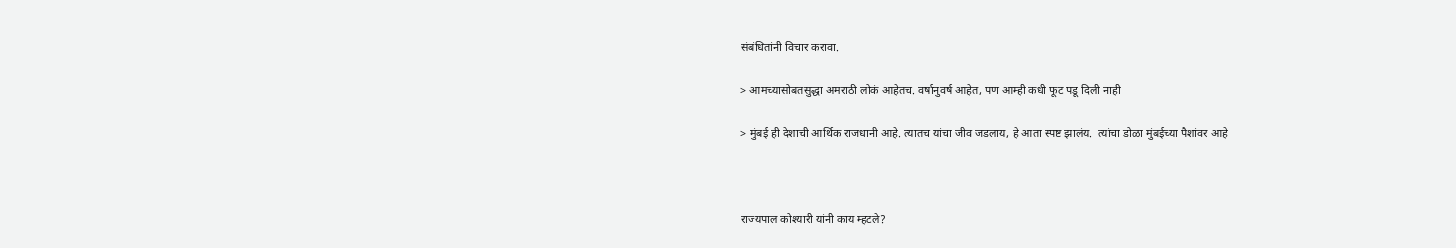संबंधितांनी विचार करावा.

> आमच्यासोबतसुद्धा अमराठी लोकं आहेतच. वर्षानुवर्ष आहेत, पण आम्ही कधी फूट पडू दिली नाही

> मुंबई ही देशाची आर्थिक राजधानी आहे. त्यातच यांचा जीव जडलाय, हे आता स्पष्ट झालंय.  त्यांचा डोळा मुंबईच्या पैशांवर आहे



राज्यपाल कोश्यारी यांनी काय म्हटले?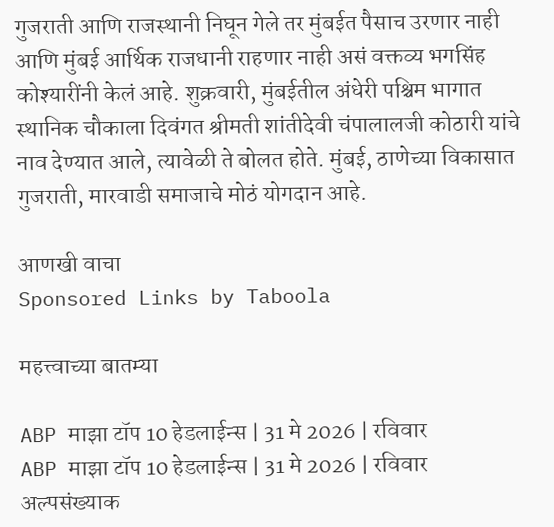गुजराती आणि राजस्थानी निघून गेले तर मुंबईत पैसाच उरणार नाही आणि मुंबई आर्थिक राजधानी राहणार नाही असं वक्तव्य भगसिंह कोश्यारींनी केलं आहे. शुक्रवारी, मुंबईतील अंधेरी पश्चिम भागात स्थानिक चौकाला दिवंगत श्रीमती शांतीदेवी चंपालालजी कोठारी यांचे नाव देण्यात आले, त्यावेळी ते बोलत होते. मुंबई, ठाणेच्या विकासात गुजराती, मारवाडी समाजाचे मोठं योगदान आहे.

आणखी वाचा
Sponsored Links by Taboola

महत्त्वाच्या बातम्या

ABP माझा टॉप 10 हेडलाईन्स | 31 मे 2026 | रविवार
ABP माझा टॉप 10 हेडलाईन्स | 31 मे 2026 | रविवार
अल्पसंख्याक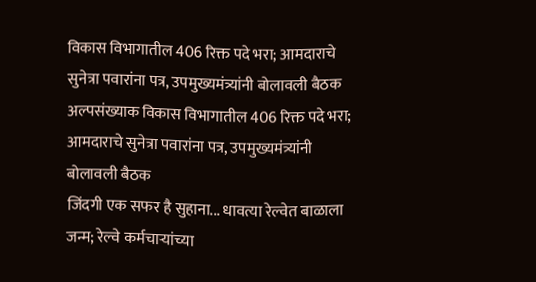विकास विभागातील 406 रिक्त पदे भरा; आमदाराचे सुनेत्रा पवारांना पत्र, उपमुख्यमंत्र्यांनी बोलावली बैठक
अल्पसंख्याक विकास विभागातील 406 रिक्त पदे भरा; आमदाराचे सुनेत्रा पवारांना पत्र, उपमुख्यमंत्र्यांनी बोलावली बैठक
जिंदगी एक सफर है सुहाना... धावत्या रेल्वेत बाळाला जन्म; रेल्वे कर्मचाऱ्यांच्या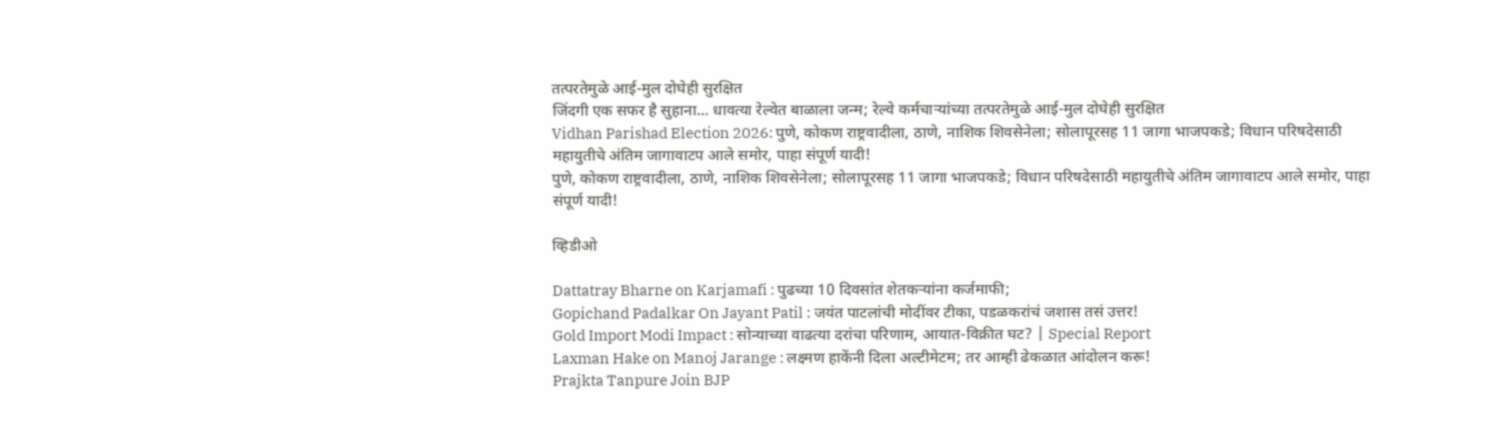तत्परतेमुळे आई-मुल दोघेही सुरक्षित
जिंदगी एक सफर है सुहाना... धावत्या रेल्वेत बाळाला जन्म; रेल्वे कर्मचाऱ्यांच्या तत्परतेमुळे आई-मुल दोघेही सुरक्षित
Vidhan Parishad Election 2026: पुणे, कोकण राष्ट्रवादीला, ठाणे, नाशिक शिवसेनेला; सोलापूरसह 11 जागा भाजपकडे; विधान परिषदेसाठी महायुतीचे अंतिम जागावाटप आले समोर, पाहा संपूर्ण यादी!
पुणे, कोकण राष्ट्रवादीला, ठाणे, नाशिक शिवसेनेला; सोलापूरसह 11 जागा भाजपकडे; विधान परिषदेसाठी महायुतीचे अंतिम जागावाटप आले समोर, पाहा संपूर्ण यादी!

व्हिडीओ

Dattatray Bharne on Karjamafi : पुढच्या 10 दिवसांत शेतकऱ्यांना कर्जमाफी;
Gopichand Padalkar On Jayant Patil : जयंत पाटलांची मोदींवर टीका, पडळकरांचं जशास तसं उत्तर!
Gold Import Modi Impact : सोन्याच्या वाढत्या दरांचा परिणाम, आयात-विक्रीत घट? | Special Report
Laxman Hake on Manoj Jarange : लक्ष्मण हाकेंनी दिला अल्टीमेटम; तर आम्ही ढेकळात आंदोलन करू!
Prajkta Tanpure Join BJP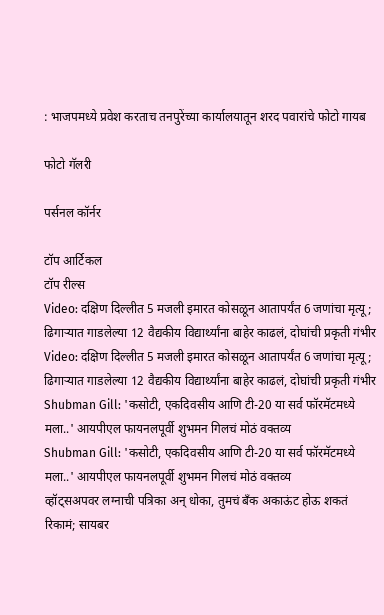: भाजपमध्ये प्रवेश करताच तनपुरेंच्या कार्यालयातून शरद पवारांचे फोटो गायब

फोटो गॅलरी

पर्सनल कॉर्नर

टॉप आर्टिकल
टॉप रील्स
Video: दक्षिण दिल्लीत 5 मजली इमारत कोसळून आतापर्यंत 6 जणांचा मृत्यू; ढिगाऱ्यात गाडलेल्या 12 वैद्यकीय विद्यार्थ्यांना बाहेर काढलं, दोघांची प्रकृती गंभीर
Video: दक्षिण दिल्लीत 5 मजली इमारत कोसळून आतापर्यंत 6 जणांचा मृत्यू; ढिगाऱ्यात गाडलेल्या 12 वैद्यकीय विद्यार्थ्यांना बाहेर काढलं, दोघांची प्रकृती गंभीर
Shubman Gill: 'कसोटी, एकदिवसीय आणि टी-20 या सर्व फॉरमॅटमध्ये मला..' आयपीएल फायनलपूर्वी शुभमन गिलचं मोठं वक्तव्य
Shubman Gill: 'कसोटी, एकदिवसीय आणि टी-20 या सर्व फॉरमॅटमध्ये मला..' आयपीएल फायनलपूर्वी शुभमन गिलचं मोठं वक्तव्य
व्हॉट्सअपवर लग्नाची पत्रिका अन् धोका, तुमचं बँक अकाऊंट होऊ शकतं रिकामं; सायबर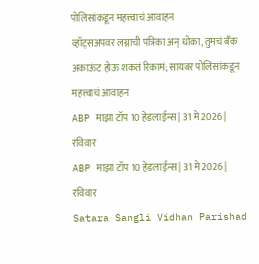पोलिसांकडून महत्त्वाचं आवाहन
व्हॉट्सअपवर लग्नाची पत्रिका अन् धोका, तुमचं बँक अकाऊंट होऊ शकतं रिकामं; सायबर पोलिसांकडून महत्त्वाचं आवाहन
ABP माझा टॉप 10 हेडलाईन्स | 31 मे 2026 | रविवार
ABP माझा टॉप 10 हेडलाईन्स | 31 मे 2026 | रविवार
Satara Sangli Vidhan Parishad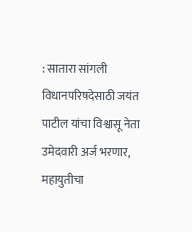: सातारा सांगली विधानपरिषदेसाठी जयंत पाटील यांचा विश्वासू नेता उमेदवारी अर्ज भरणार, महायुतीचा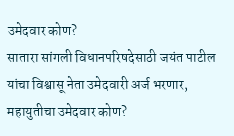उमेदवार कोण?
सातारा सांगली विधानपरिषदेसाठी जयंत पाटील यांचा विश्वासू नेता उमेदवारी अर्ज भरणार, महायुतीचा उमेदवार कोण?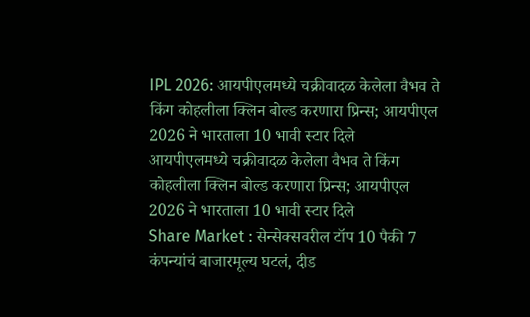IPL 2026: आयपीएलमध्ये चक्रीवादळ केलेला वैभव ते किंग कोहलीला क्लिन बोल्ड करणारा प्रिन्स; आयपीएल 2026 ने भारताला 10 भावी स्टार दिले
आयपीएलमध्ये चक्रीवादळ केलेला वैभव ते किंग कोहलीला क्लिन बोल्ड करणारा प्रिन्स; आयपीएल 2026 ने भारताला 10 भावी स्टार दिले
Share Market : सेन्सेक्सवरील टॉप 10 पैकी 7 कंपन्यांचं बाजारमूल्य घटलं, दीड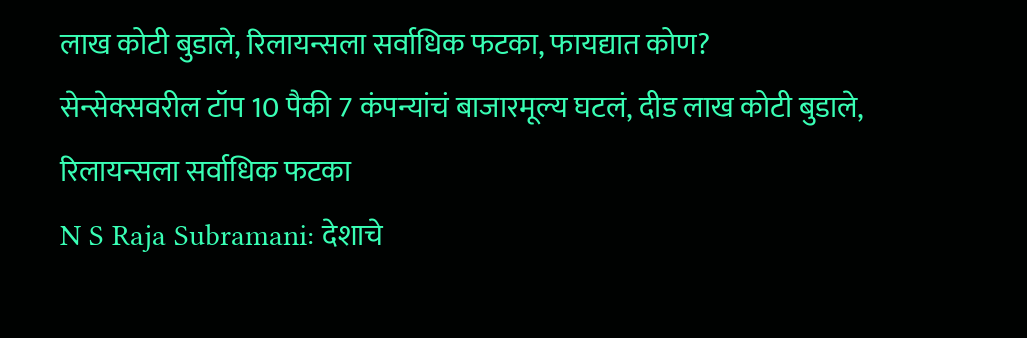लाख कोटी बुडाले, रिलायन्सला सर्वाधिक फटका, फायद्यात कोण?
सेन्सेक्सवरील टॉप 10 पैकी 7 कंपन्यांचं बाजारमूल्य घटलं, दीड लाख कोटी बुडाले, रिलायन्सला सर्वाधिक फटका
N S Raja Subramani: देशाचे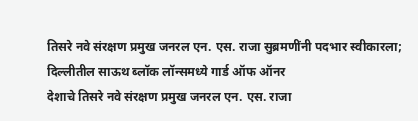तिसरे नवे संरक्षण प्रमुख जनरल एन. एस. राजा सुब्रमणींनी पदभार स्वीकारला; दिल्लीतील साऊथ ब्लॉक लॉन्समध्ये गार्ड ऑफ ऑनर
देशाचे तिसरे नवे संरक्षण प्रमुख जनरल एन. एस. राजा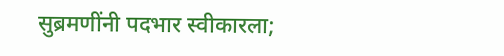सुब्रमणींनी पदभार स्वीकारला;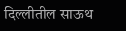दिल्लीतील साऊथ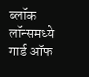ब्लॉक लॉन्समध्ये गार्ड ऑफ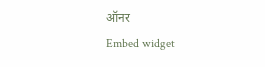ऑनर
Embed widget